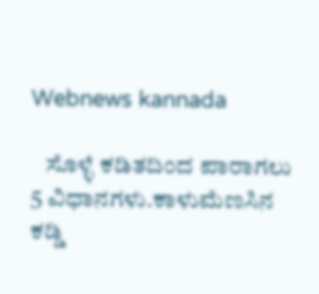Webnews kannada

   ಸೊಳ್ಳೆ ಕಡಿತದಿಂದ ಪಾರಾಗಲು 5 ವಿಧಾನಗಳು.ಕಾಳುಮೆಣಸಿನ ಕಡ್ಡಿ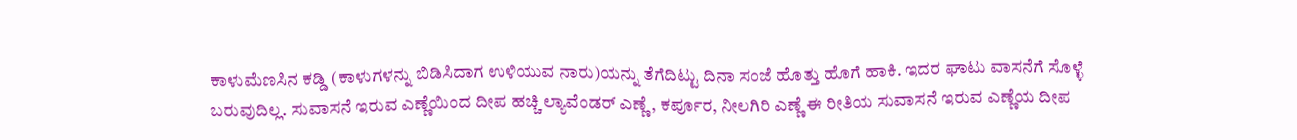ಕಾಳುಮೆಣಸಿನ ಕಡ್ಡಿ (ಕಾಳುಗಳನ್ನು ಬಿಡಿಸಿದಾಗ ಉಳಿಯುವ ನಾರು)ಯನ್ನು ತೆಗೆದಿಟ್ಟು ದಿನಾ ಸಂಜೆ ಹೊತ್ತು ಹೊಗೆ ಹಾಕಿ. ಇದರ ಘಾಟು ವಾಸನೆಗೆ ಸೊಳ್ಳೆ ಬರುವುದಿಲ್ಲ. ಸುವಾಸನೆ ಇರುವ ಎಣ್ಣೆಯಿಂದ ದೀಪ ಹಚ್ಚಿ ಲ್ಯಾವೆಂಡರ್ ಎಣ್ಣೆ, ಕರ್ಪೂರ, ನೀಲಗಿರಿ ಎಣ್ಣೆ ಈ ರೀತಿಯ ಸುವಾಸನೆ ಇರುವ ಎಣ್ಣೆಯ ದೀಪ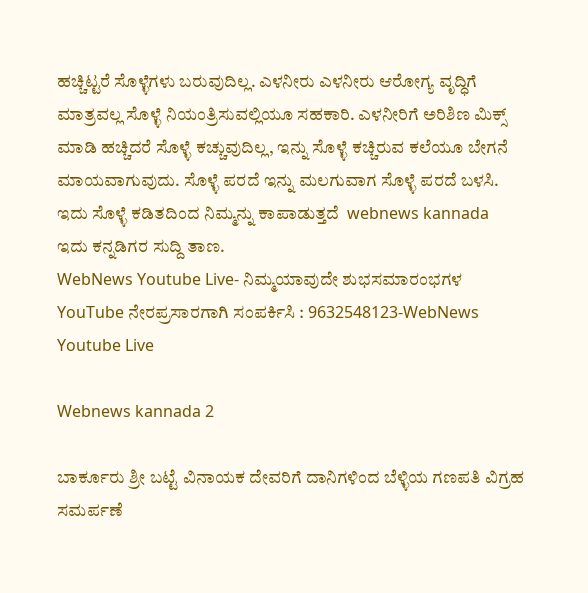ಹಚ್ಚಿಟ್ಟರೆ ಸೊಳ್ಳೆಗಳು ಬರುವುದಿಲ್ಲ. ಎಳನೀರು ಎಳನೀರು ಆರೋಗ್ಯ ವೃದ್ಧಿಗೆ ಮಾತ್ರವಲ್ಲ ಸೊಳ್ಳೆ ನಿಯಂತ್ರಿಸುವಲ್ಲಿಯೂ ಸಹಕಾರಿ. ಎಳನೀರಿಗೆ ಅರಿಶಿಣ ಮಿಕ್ಸ್ ಮಾಡಿ ಹಚ್ಚಿದರೆ ಸೊಳ್ಳೆ ಕಚ್ಚುವುದಿಲ್ಲ, ಇನ್ನು ಸೊಳ್ಳೆ ಕಚ್ಚಿರುವ ಕಲೆಯೂ ಬೇಗನೆ ಮಾಯವಾಗುವುದು. ಸೊಳ್ಳೆ ಪರದೆ ಇನ್ನು ಮಲಗುವಾಗ ಸೊಳ್ಳೆ ಪರದೆ ಬಳಸಿ. ಇದು ಸೊಳ್ಳೆ ಕಡಿತದಿಂದ ನಿಮ್ಮನ್ನು ಕಾಪಾಡುತ್ತದೆ  webnews kannada      ಇದು ಕನ್ನಡಿಗರ ಸುದ್ದಿ ತಾಣ.
WebNews Youtube Live- ನಿಮ್ಮಯಾವುದೇ ಶುಭಸಮಾರಂಭಗಳ YouTube ನೇರಪ್ರಸಾರಗಾಗಿ ಸಂಪರ್ಕಿಸಿ : 9632548123-WebNews Youtube Live

Webnews kannada 2

ಬಾರ್ಕೂರು ಶ್ರೀ ಬಟ್ಟೆ ವಿನಾಯಕ ದೇವರಿಗೆ ದಾನಿಗಳಿಂದ ಬೆಳ್ಳಿಯ ಗಣಪತಿ ವಿಗ್ರಹ ಸಮರ್ಪಣೆ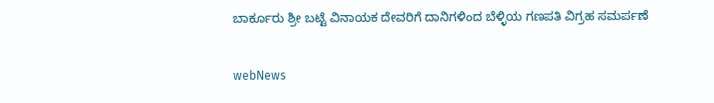ಬಾರ್ಕೂರು ಶ್ರೀ ಬಟ್ಟೆ ವಿನಾಯಕ ದೇವರಿಗೆ ದಾನಿಗಳಿಂದ ಬೆಳ್ಳಿಯ ಗಣಪತಿ ವಿಗ್ರಹ ಸಮರ್ಪಣೆ

webNews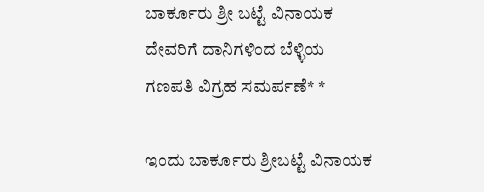ಬಾರ್ಕೂರು ಶ್ರೀ ಬಟ್ಟೆ ವಿನಾಯಕ ದೇವರಿಗೆ ದಾನಿಗಳಿಂದ ಬೆಳ್ಳಿಯ ಗಣಪತಿ ವಿಗ್ರಹ ಸಮರ್ಪಣೆ* *

ಇಂದು ಬಾರ್ಕೂರು ಶ್ರೀಬಟ್ಟೆ ವಿನಾಯಕ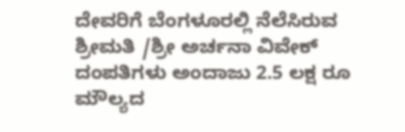ದೇವರಿಗೆ ಬೆಂಗಳೂರಲ್ಲಿ ನೆಲೆಸಿರುವ ಶ್ರೀಮತಿ /ಶ್ರೀ ಅರ್ಚನಾ ವಿವೇಕ್ ದಂಪತಿಗಳು ಅಂದಾಜು 2.5 ಲಕ್ಷ ರೂ ಮೌಲ್ಯದ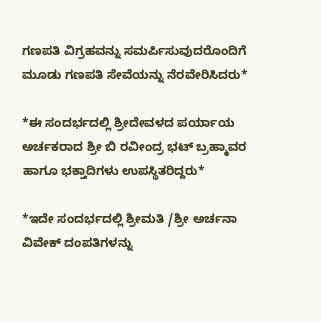ಗಣಪತಿ ವಿಗ್ರಹವನ್ನು ಸಮರ್ಪಿಸುವುದರೊಂದಿಗೆ ಮೂಡು ಗಣಪತಿ ಸೇವೆಯನ್ನು ನೆರವೇರಿಸಿದರು*

*ಈ ಸಂದರ್ಭದಲ್ಲಿ ಶ್ರೀದೇವಳದ ಪರ್ಯಾಯ ಅರ್ಚಕರಾದ ಶ್ರೀ ಬಿ ರವೀಂದ್ರ ಭಟ್ ಬ್ರಹ್ಮಾವರ ಹಾಗೂ ಭಕ್ತಾದಿಗಳು ಉಪಸ್ಥಿತರಿದ್ದರು*

*ಇದೇ ಸಂದರ್ಭದಲ್ಲಿ ಶ್ರೀಮತಿ /ಶ್ರೀ ಅರ್ಚನಾ ವಿವೇಕ್ ದಂಪತಿಗಳನ್ನು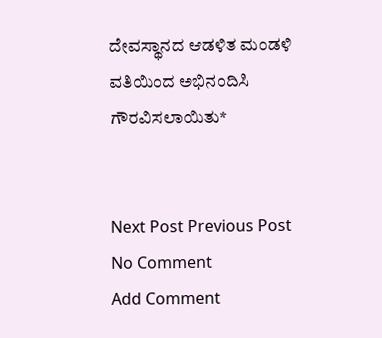ದೇವಸ್ಥಾನದ ಆಡಳಿತ ಮಂಡಳಿ ವತಿಯಿಂದ ಅಭಿನಂದಿಸಿ ಗೌರವಿಸಲಾಯಿತು*


Next Post Previous Post
No Comment
Add Comment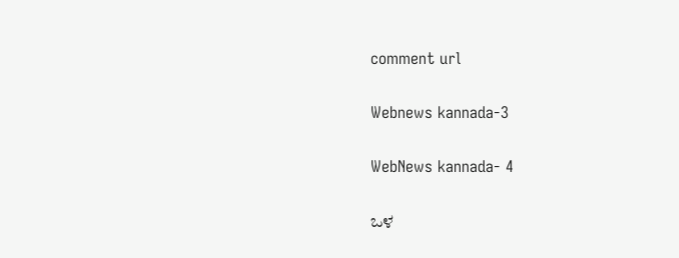comment url

Webnews kannada-3

WebNews kannada- 4

ಒಳ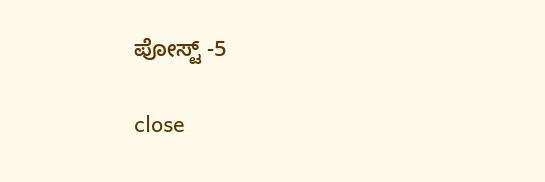ಪೋಸ್ಟ್ -5

close